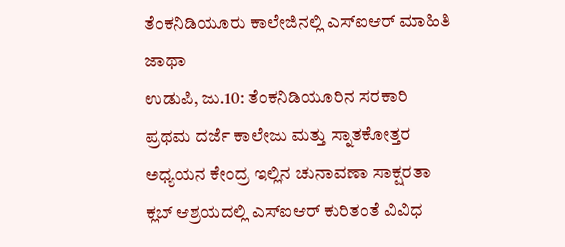ತೆಂಕನಿಡಿಯೂರು ಕಾಲೇಜಿನಲ್ಲಿ ಎಸ್ಐಆರ್ ಮಾಹಿತಿ ಜಾಥಾ
ಉಡುಪಿ, ಜು.10: ತೆಂಕನಿಡಿಯೂರಿನ ಸರಕಾರಿ ಪ್ರಥಮ ದರ್ಜೆ ಕಾಲೇಜು ಮತ್ತು ಸ್ನಾತಕೋತ್ತರ ಅಧ್ಯಯನ ಕೇಂದ್ರ ಇಲ್ಲಿನ ಚುನಾವಣಾ ಸಾಕ್ಷರತಾ ಕ್ಲಬ್ ಆಶ್ರಯದಲ್ಲಿ ಎಸ್ಐಆರ್ ಕುರಿತಂತೆ ವಿವಿಧ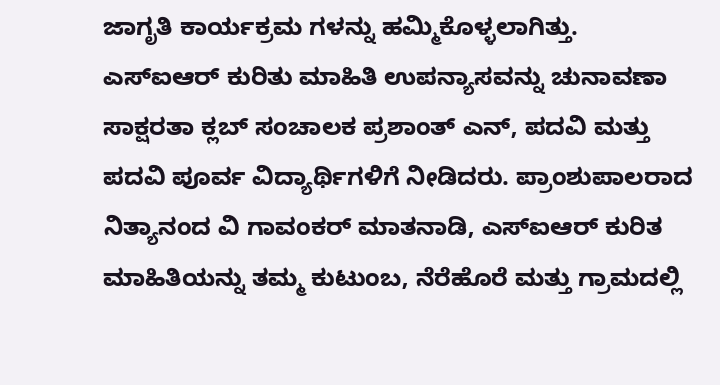ಜಾಗೃತಿ ಕಾರ್ಯಕ್ರಮ ಗಳನ್ನು ಹಮ್ಮಿಕೊಳ್ಳಲಾಗಿತ್ತು.
ಎಸ್ಐಆರ್ ಕುರಿತು ಮಾಹಿತಿ ಉಪನ್ಯಾಸವನ್ನು ಚುನಾವಣಾ ಸಾಕ್ಷರತಾ ಕ್ಲಬ್ ಸಂಚಾಲಕ ಪ್ರಶಾಂತ್ ಎನ್, ಪದವಿ ಮತ್ತು ಪದವಿ ಪೂರ್ವ ವಿದ್ಯಾರ್ಥಿಗಳಿಗೆ ನೀಡಿದರು. ಪ್ರಾಂಶುಪಾಲರಾದ ನಿತ್ಯಾನಂದ ವಿ ಗಾವಂಕರ್ ಮಾತನಾಡಿ, ಎಸ್ಐಆರ್ ಕುರಿತ ಮಾಹಿತಿಯನ್ನು ತಮ್ಮ ಕುಟುಂಬ, ನೆರೆಹೊರೆ ಮತ್ತು ಗ್ರಾಮದಲ್ಲಿ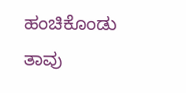ಹಂಚಿಕೊಂಡು ತಾವು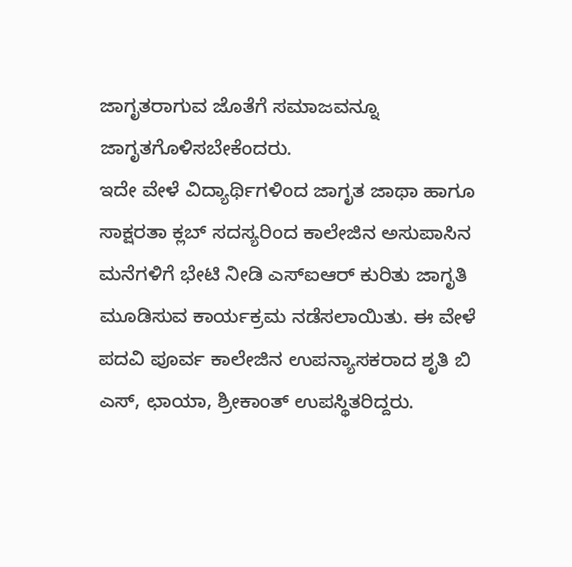ಜಾಗೃತರಾಗುವ ಜೊತೆಗೆ ಸಮಾಜವನ್ನೂ ಜಾಗೃತಗೊಳಿಸಬೇಕೆಂದರು.
ಇದೇ ವೇಳೆ ವಿದ್ಯಾರ್ಥಿಗಳಿಂದ ಜಾಗೃತ ಜಾಥಾ ಹಾಗೂ ಸಾಕ್ಷರತಾ ಕ್ಲಬ್ ಸದಸ್ಯರಿಂದ ಕಾಲೇಜಿನ ಅಸುಪಾಸಿನ ಮನೆಗಳಿಗೆ ಭೇಟಿ ನೀಡಿ ಎಸ್ಐಆರ್ ಕುರಿತು ಜಾಗೃತಿ ಮೂಡಿಸುವ ಕಾರ್ಯಕ್ರಮ ನಡೆಸಲಾಯಿತು. ಈ ವೇಳೆ ಪದವಿ ಪೂರ್ವ ಕಾಲೇಜಿನ ಉಪನ್ಯಾಸಕರಾದ ಶೃತಿ ಬಿ ಎಸ್, ಛಾಯಾ, ಶ್ರೀಕಾಂತ್ ಉಪಸ್ಥಿತರಿದ್ದರು.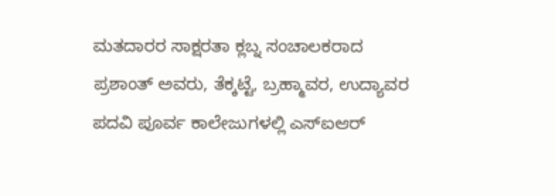ಮತದಾರರ ಸಾಕ್ಷರತಾ ಕ್ಲಬ್ನ ಸಂಚಾಲಕರಾದ ಪ್ರಶಾಂತ್ ಅವರು, ತೆಕ್ಕಟ್ಟೆ, ಬ್ರಹ್ಮಾವರ, ಉದ್ಯಾವರ ಪದವಿ ಪೂರ್ವ ಕಾಲೇಜುಗಳಲ್ಲಿ ಎಸ್ಐಆರ್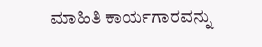ಮಾಹಿತಿ ಕಾರ್ಯಗಾರವನ್ನು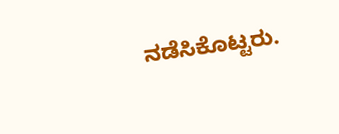ನಡೆಸಿಕೊಟ್ಟರು.